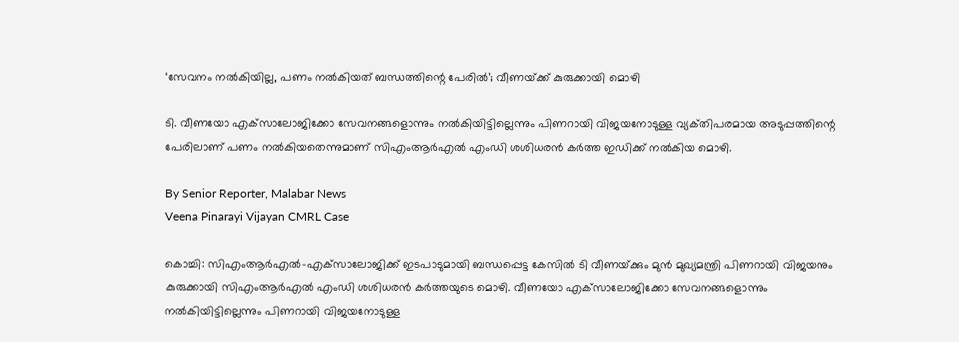‘സേവനം നൽകിയില്ല, പണം നൽകിയത് ബന്ധത്തിന്റെ പേരിൽ’; വീണയ്‌ക്ക് കുരുക്കായി മൊഴി

ടി. വീണയോ എക്‌സാലോജിക്കോ സേവനങ്ങളൊന്നും നൽകിയിട്ടില്ലെന്നും പിണറായി വിജയനോടുള്ള വ്യക്‌തിപരമായ അടുപ്പത്തിന്റെ പേരിലാണ് പണം നൽകിയതെന്നുമാണ് സിഎംആർഎൽ എംഡി ശശിധരൻ കർത്ത ഇഡിക്ക് നൽകിയ മൊഴി.

By Senior Reporter, Malabar News
Veena Pinarayi Vijayan CMRL Case

കൊച്ചി: സിഎംആർഎൽ-എക്‌സാലോജിക്ക് ഇടപാടുമായി ബന്ധപ്പെട്ട കേസിൽ ടി വീണയ്‌ക്കും മുൻ മുഖ്യമന്ത്രി പിണറായി വിജയനും കുരുക്കായി സിഎംആർഎൽ എംഡി ശശിധരൻ കർത്തയുടെ മൊഴി. വീണയോ എക്‌സാലോജിക്കോ സേവനങ്ങളൊന്നും നൽകിയിട്ടില്ലെന്നും പിണറായി വിജയനോടുള്ള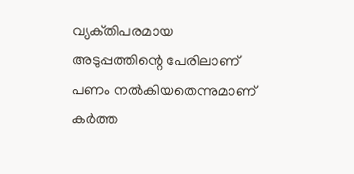വ്യക്‌തിപരമായ അടുപ്പത്തിന്റെ പേരിലാണ് പണം നൽകിയതെന്നുമാണ് കർത്ത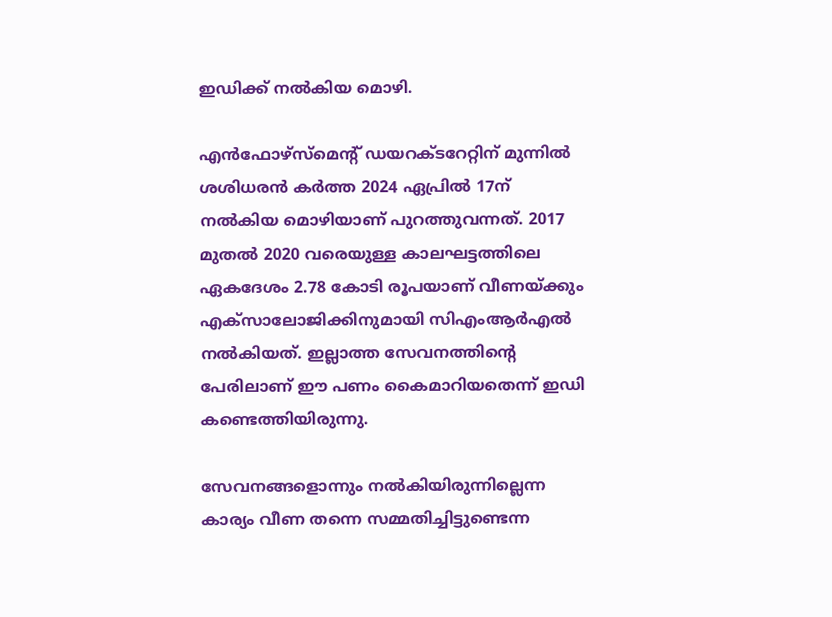ഇഡിക്ക് നൽകിയ മൊഴി.

എൻഫോഴ്‌സ്‌മെന്റ് ഡയറക്‌ടറേറ്റിന് മുന്നിൽ ശശിധരൻ കർത്ത 2024 ഏപ്രിൽ 17ന് നൽകിയ മൊഴിയാണ് പുറത്തുവന്നത്. 2017 മുതൽ 2020 വരെയുള്ള കാലഘട്ടത്തിലെ ഏകദേശം 2.78 കോടി രൂപയാണ് വീണയ്‌ക്കും എക്‌സാലോജിക്കിനുമായി സിഎംആർഎൽ നൽകിയത്. ഇല്ലാത്ത സേവനത്തിന്റെ പേരിലാണ് ഈ പണം കൈമാറിയതെന്ന് ഇഡി കണ്ടെത്തിയിരുന്നു.

സേവനങ്ങളൊന്നും നൽകിയിരുന്നില്ലെന്ന കാര്യം വീണ തന്നെ സമ്മതിച്ചിട്ടുണ്ടെന്ന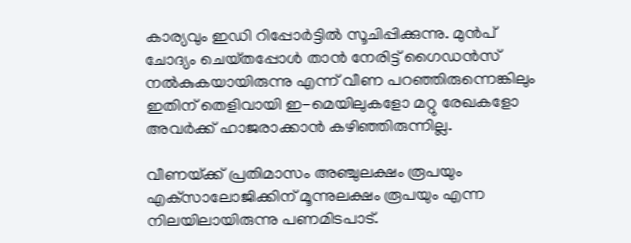കാര്യവും ഇഡി റിപ്പോർട്ടിൽ സൂചിപ്പിക്കുന്നു. മുൻപ് ചോദ്യം ചെയ്‌തപ്പോൾ താൻ നേരിട്ട് ഗൈഡൻസ് നൽകുകയായിരുന്നു എന്ന് വീണ പറഞ്ഞിരുന്നെങ്കിലും ഇതിന് തെളിവായി ഇ-മെയിലുകളോ മറ്റു രേഖകളോ അവർക്ക് ഹാജരാക്കാൻ കഴിഞ്ഞിരുന്നില്ല.

വീണയ്‌ക്ക് പ്രതിമാസം അഞ്ചുലക്ഷം രൂപയും എക്‌സാലോജിക്കിന് മൂന്നുലക്ഷം രൂപയും എന്ന നിലയിലായിരുന്നു പണമിടപാട്.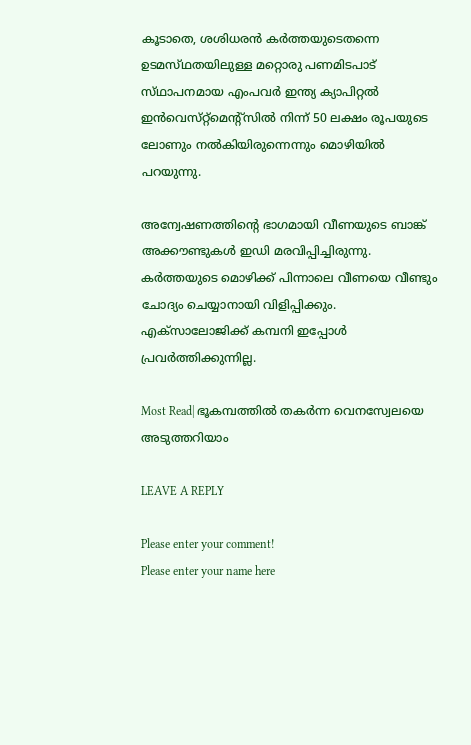കൂടാതെ, ശശിധരൻ കർത്തയുടെതന്നെ ഉടമസ്‌ഥതയിലുള്ള മറ്റൊരു പണമിടപാട് സ്‌ഥാപനമായ എംപവർ ഇന്ത്യ ക്യാപിറ്റൽ ഇൻവെസ്‌റ്റ്‌മെന്റ്സിൽ നിന്ന് 50 ലക്ഷം രൂപയുടെ ലോണും നൽകിയിരുന്നെന്നും മൊഴിയിൽ പറയുന്നു.

അന്വേഷണത്തിന്റെ ഭാഗമായി വീണയുടെ ബാങ്ക് അക്കൗണ്ടുകൾ ഇഡി മരവിപ്പിച്ചിരുന്നു. കർത്തയുടെ മൊഴിക്ക് പിന്നാലെ വീണയെ വീണ്ടും ചോദ്യം ചെയ്യാനായി വിളിപ്പിക്കും. എക്‌സാലോജിക്ക് കമ്പനി ഇപ്പോൾ പ്രവർത്തിക്കുന്നില്ല.

Most Read| ഭൂകമ്പത്തിൽ തകർന്ന വെനസ്വേലയെ അടുത്തറിയാം

LEAVE A REPLY

Please enter your comment!
Please enter your name here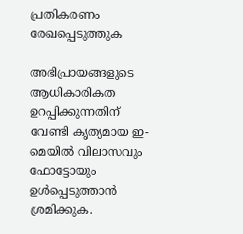പ്രതികരണം രേഖപ്പെടുത്തുക

അഭിപ്രായങ്ങളുടെ ആധികാരികത ഉറപ്പിക്കുന്നതിന് വേണ്ടി കൃത്യമായ ഇ-മെയിൽ വിലാസവും ഫോട്ടോയും ഉൾപ്പെടുത്താൻ ശ്രമിക്കുക.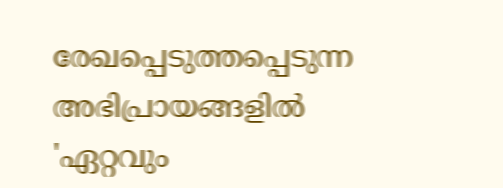രേഖപ്പെടുത്തപ്പെടുന്ന അഭിപ്രായങ്ങളിൽ 'ഏറ്റവും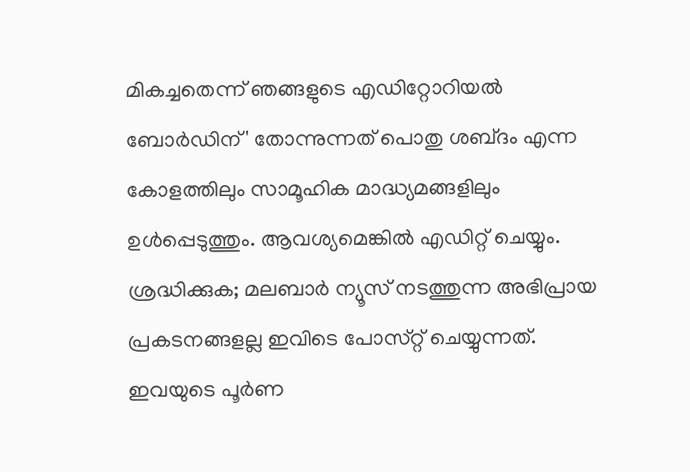മികച്ചതെന്ന് ഞങ്ങളുടെ എഡിറ്റോറിയൽ ബോർഡിന്' തോന്നുന്നത് പൊതു ശബ്‌ദം എന്ന കോളത്തിലും സാമൂഹിക മാദ്ധ്യമങ്ങളിലും ഉൾപ്പെടുത്തും. ആവശ്യമെങ്കിൽ എഡിറ്റ് ചെയ്യും. ശ്രദ്ധിക്കുക; മലബാർ ന്യൂസ് നടത്തുന്ന അഭിപ്രായ പ്രകടനങ്ങളല്ല ഇവിടെ പോസ്‌റ്റ് ചെയ്യുന്നത്. ഇവയുടെ പൂർണ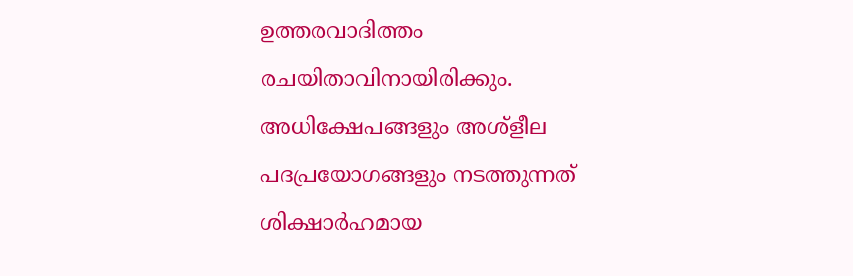ഉത്തരവാദിത്തം രചയിതാവിനായിരിക്കും. അധിക്ഷേപങ്ങളും അശ്‌ളീല പദപ്രയോഗങ്ങളും നടത്തുന്നത് ശിക്ഷാർഹമായ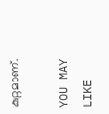കുറ്റമാണ്.

YOU MAY LIKE